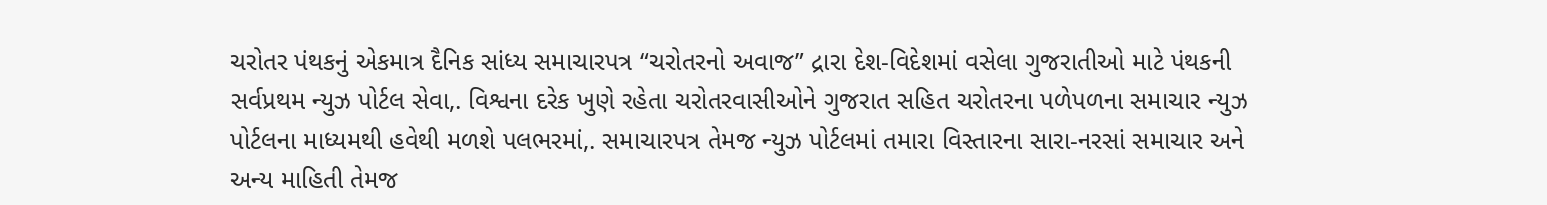ચરોતર પંથકનું એકમાત્ર દૈનિક સાંધ્ય સમાચારપત્ર “ચરોતરનો અવાજ” દ્રારા દેશ-વિદેશમાં વસેલા ગુજરાતીઓ માટે પંથકની સર્વપ્રથમ ન્યુઝ પોર્ટલ સેવા,. વિશ્વના દરેક ખુણે રહેતા ચરોતરવાસીઓને ગુજરાત સહિત ચરોતરના પળેપળના સમાચાર ન્યુઝ પોર્ટલના માધ્યમથી હવેથી મળશે પલભરમાં,. સમાચારપત્ર તેમજ ન્યુઝ પોર્ટલમાં તમારા વિસ્તારના સારા-નરસાં સમાચાર અને અન્ય માહિતી તેમજ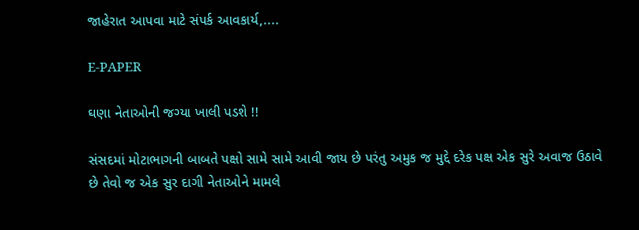જાહેરાત આપવા માટે સંપર્ક આવકાર્ય,....

E-PAPER

ઘણા નેતાઓની જગ્યા ખાલી પડશે !!

સંસદમાં મોટાભાગની બાબતે પક્ષો સામે સામે આવી જાય છે પરંતુ અમુક જ મુદ્દે દરેક પક્ષ એક સુરે અવાજ ઉઠાવે છે તેવો જ એક સુર દાગી નેતાઓને મામલે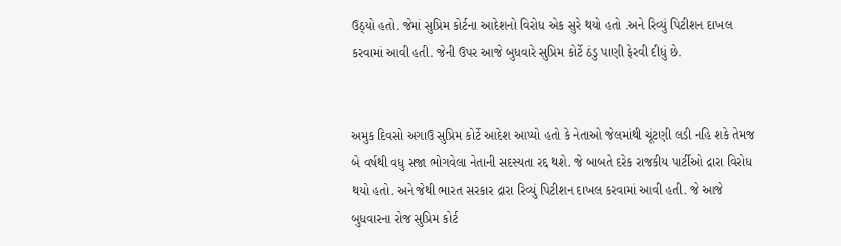ઉઠ્યો હતો. જેમાં સુપ્રિમ કોર્ટના આદેશનો વિરોધ એક સુરે થયો હતો .અને રિવ્યું પિટીશન દાખલ કરવામાં આવી હતી. જેની ઉપર આજે બુધવારે સુપ્રિમ કોર્ટે ઠંડુ પાણી ફેરવી દીધું છે.


અમુક દિવસો અગાઉ સુપ્રિમ કોર્ટે આદેશ આપ્યો હતો કે નેતાઓ જેલમાંથી ચૂંટણી લડી નહિ શકે તેમજ બે વર્ષથી વધુ સજા ભોગવેલા નેતાની સદસ્યતા રદ્દ થશે. જે બાબતે દરેક રાજકીય પાર્ટીઓ દ્રારા વિરોધ થયો હતો. અને જેથી ભારત સરકાર દ્રારા રિવ્યું પિટીશન દાખલ કરવામાં આવી હતી. જે આજે બુધવારના રોજ સુપ્રિમ કોર્ટ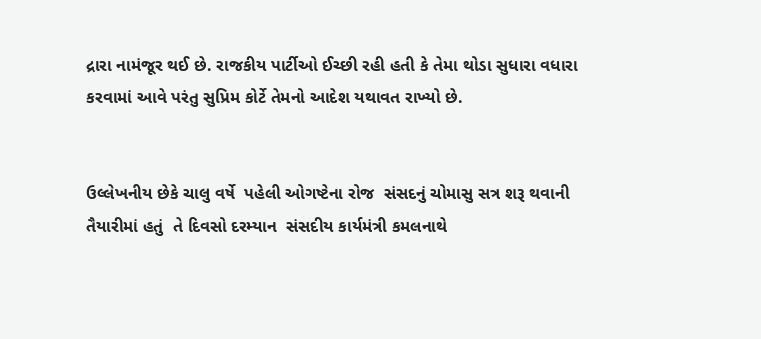દ્રારા નામંજૂર થઈ છે. રાજકીય પાર્ટીઓ ઈચ્છી રહી હતી કે તેમા થોડા સુધારા વધારા કરવામાં આવે પરંતુ સુપ્રિમ કોર્ટે તેમનો આદેશ યથાવત રાખ્યો છે.


ઉલ્લેખનીય છેકે ચાલુ વર્ષે  પહેલી ઓગષ્ટેના રોજ  સંસદનું ચોમાસુ સત્ર શરૂ થવાની તૈયારીમાં હતું  તે દિવસો દરમ્યાન  સંસદીય કાર્યમંત્રી કમલનાથે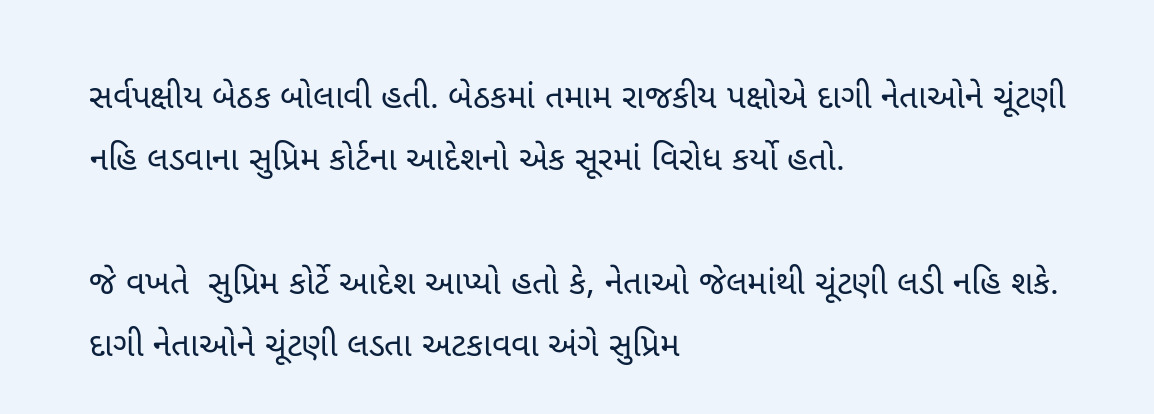સર્વપક્ષીય બેઠક બોલાવી હતી. બેઠકમાં તમામ રાજકીય પક્ષોએ દાગી નેતાઓને ચૂંટણી નહિ લડવાના સુપ્રિમ કોર્ટના આદેશનો એક સૂરમાં વિરોધ કર્યો હતો.

જે વખતે  સુપ્રિમ કોર્ટે આદેશ આપ્‍યો હતો કે, નેતાઓ જેલમાંથી ચૂંટણી લડી નહિ શકે. દાગી નેતાઓને ચૂંટણી લડતા અટકાવવા અંગે સુપ્રિમ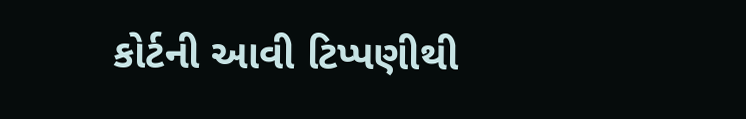કોર્ટની આવી ટિપ્‍પણીથી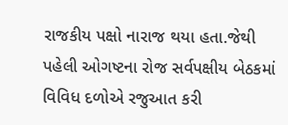રાજકીય પક્ષો નારાજ થયા હતા.જેથી પહેલી ઓગષ્ટના રોજ સર્વપક્ષીય બેઠકમાં વિવિધ દળોએ રજુઆત કરી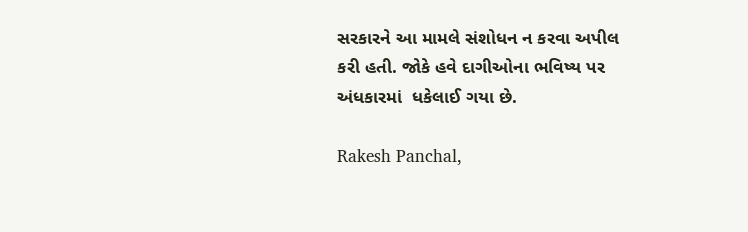સરકારને આ મામલે સંશોધન ન કરવા અપીલ કરી હતી. જોકે હવે દાગીઓના ભવિષ્ય પર અંધકારમાં  ધકેલાઈ ગયા છે.

Rakesh Panchal,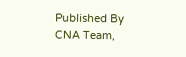Published By CNA Team,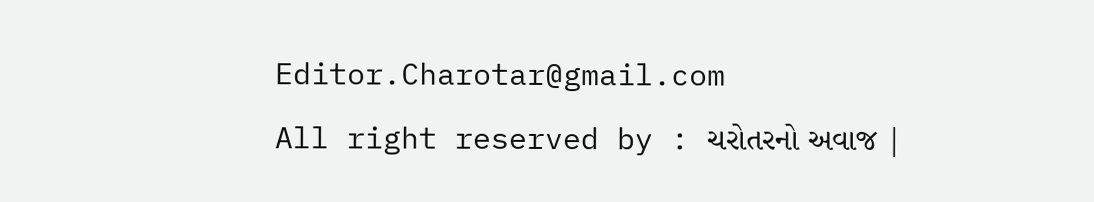Editor.Charotar@gmail.com
All right reserved by : ચરોતરનો અવાજ |